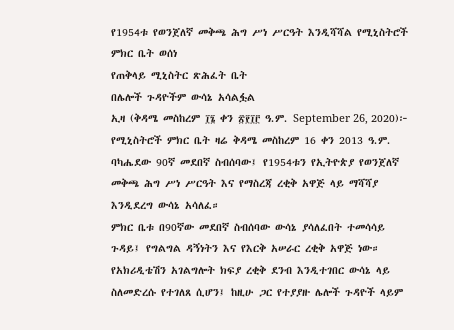የ1954ቱ የወንጀለኛ መቅጫ ሕግ ሥነ ሥርዓት እንዲሻሻል የሚኒስትሮች ምክር ቤት ወሰነ
የጠቅላይ ሚኒስትር ጽሕፈት ቤት
በሌሎች ጉዳዮችም ውሳኔ አሳልፏል
ኢዛ (ቅዳሜ መስከረም ፲፮ ቀን ፳፻፲፫ ዓ.ም. September 26, 2020)፦ የሚኒስትሮች ምክር ቤት ዛሬ ቅዳሜ መስከረም 16 ቀን 2013 ዓ.ም. ባካሔደው 90ኛ መደበኛ ስብሰባው፤ የ1954ቱን የኢትዮጵያ የወንጀለኛ መቅጫ ሕግ ሥነ ሥርዓት እና የማስረጃ ረቂቅ አዋጅ ላይ ማሻሻያ እንዲደረግ ውሳኔ አሳለፈ።
ምክር ቤቱ በ90ኛው መደበኛ ስብሰባው ውሳኔ ያሳለፈበት ተመሳሳይ ጉዳይ፤ የግልግል ዳኝነትን እና የእርቅ አሠራር ረቂቅ አዋጅ ነው።
የአክሪዲቴሽን አገልግሎት ክፍያ ረቂቅ ደንብ እንዲተገበር ውሳኔ ላይ ስለመድረሱ የተገለጸ ሲሆን፤ ከዚሁ ጋር የተያያዙ ሌሎች ጉዳዮች ላይም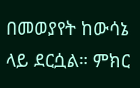በመወያየት ከውሳኔ ላይ ደርሷል። ምክር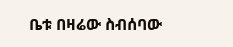ቤቱ በዛሬው ስብሰባው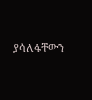ያሳለፋቸውን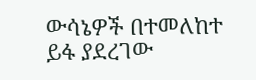ውሳኔዎች በተመለከተ ይፋ ያደረገው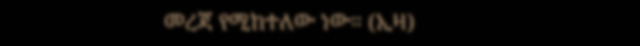መረጃ የሚከተለው ነው። (ኢዛ)